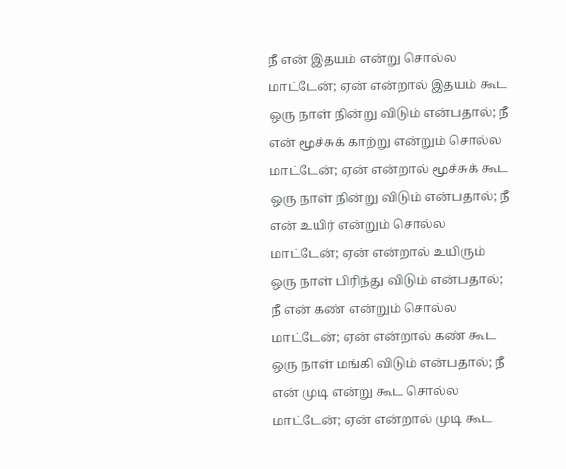நீ என் இதயம் என்று சொல்ல மாட்டேன்; ஏன் என்றால் இதயம் கூட ஒரு நாள் நின்று விடும் என்பதால்; நீ என் மூச்சுக் காற்று என்றும் சொல்ல மாட்டேன்; ஏன் என்றால் மூச்சுக் கூட ஒரு நாள் நின்று விடும் என்பதால்; நீ என் உயிர் என்றும் சொல்ல மாட்டேன்; ஏன் என்றால் உயிரும் ஒரு நாள் பிரிந்து விடும் என்பதால்; நீ என் கண் என்றும் சொல்ல மாட்டேன்; ஏன் என்றால் கண் கூட ஒரு நாள் மங்கி விடும் என்பதால்; நீ என் முடி என்று கூட சொல்ல மாட்டேன்; ஏன் என்றால் முடி கூட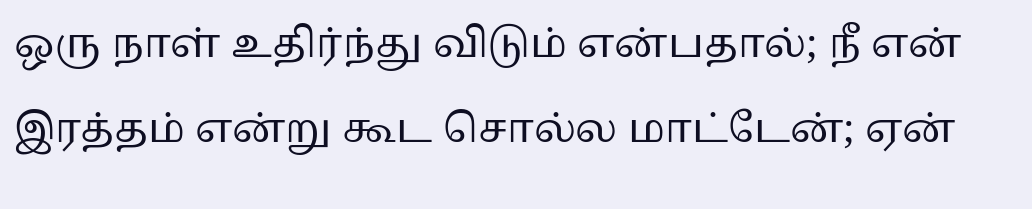ஒரு நாள் உதிர்ந்து விடும் என்பதால்; நீ என் இரத்தம் என்று கூட சொல்ல மாட்டேன்; ஏன்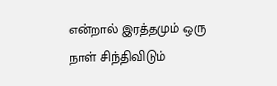என்றால் இரத்தமும் ஒரு நாள் சிந்திவிடும்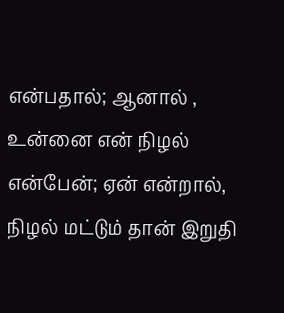என்பதால்; ஆனால் , உன்னை என் நிழல் என்பேன்; ஏன் என்றால், நிழல் மட்டும் தான் இறுதி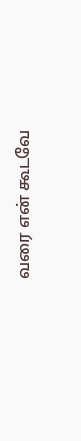வரை என் கூடவே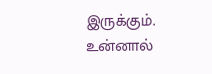இருக்கும். உன்னால்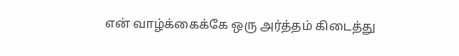என் வாழ்க்கைக்கே ஒரு அர்த்தம் கிடைத்து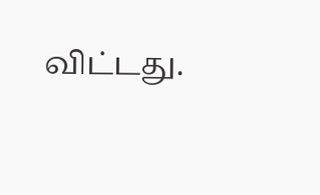விட்டது.